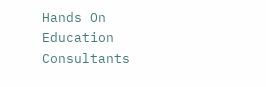Hands On Education Consultants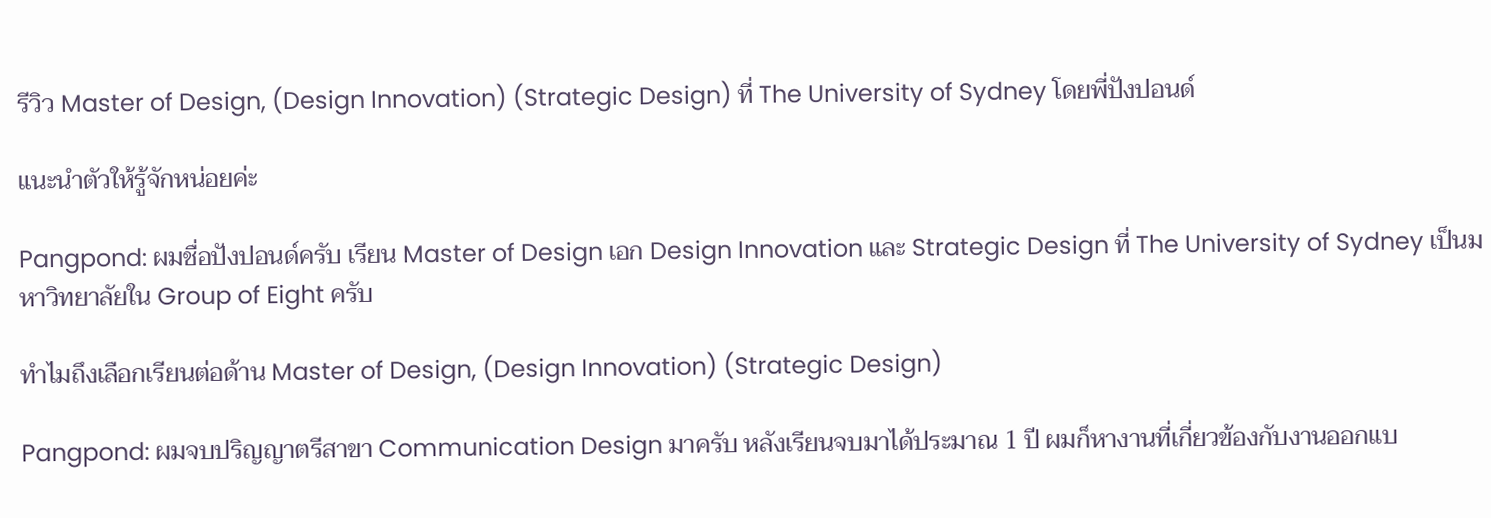รีวิว Master of Design, (Design Innovation) (Strategic Design) ที่ The University of Sydney โดยพี่ปังปอนด์

แนะนำตัวให้รู้จักหน่อยค่ะ

Pangpond: ผมชื่อปังปอนด์ครับ เรียน Master of Design เอก Design Innovation และ Strategic Design ที่ The University of Sydney เป็นมหาวิทยาลัยใน Group of Eight ครับ

ทำไมถึงเลือกเรียนต่อด้าน Master of Design, (Design Innovation) (Strategic Design)

Pangpond: ผมจบปริญญาตรีสาขา Communication Design มาครับ หลังเรียนจบมาได้ประมาณ 1 ปี ผมก็หางานที่เกี่ยวข้องกับงานออกแบ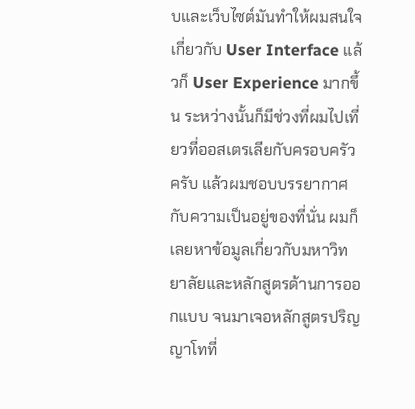บและเว็บไซต์มันทำให้ผมสนใจเกี่ยวกับ User Interface แล้วก็ User Experience มากขึ้น ระหว่างนั้นก็มีช่วงที่ผมไปเที่ยวที่ออสเตรเลียกับครอบครัวครับ แล้วผมชอบบรรยากาศกับความเป็นอยู่ของที่นั่น ผมก็เลยหาข้อมูลเกี่ยวกับมหาวิทยาลัยและหลักสูตรด้านการออกแบบ จนมาเจอหลักสูตรปริญญาโทที่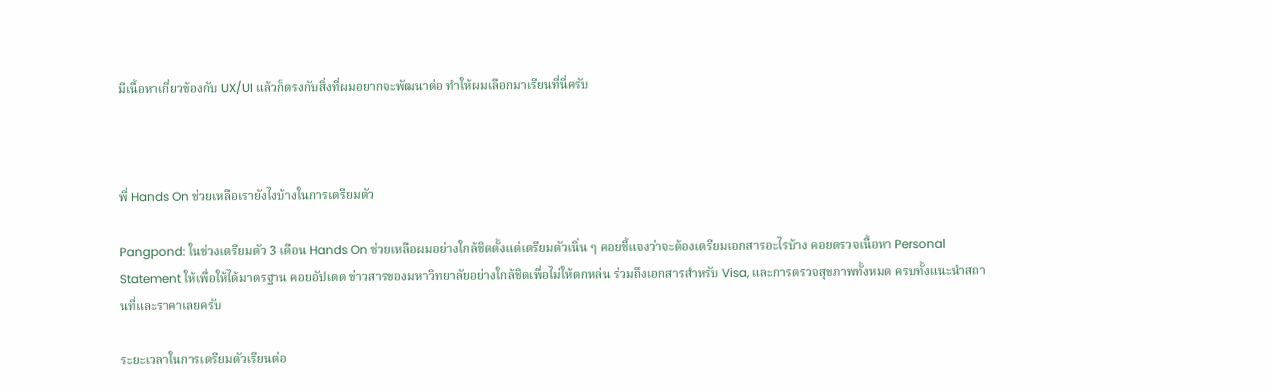มีเนื้อหาเกี่ยวข้องกับ UX/UI แล้วก็ตรงกับสิ่งที่ผมอยากจะพัฒนาต่อ ทำให้ผมเลือกมาเรียนที่นี่ครับ



พี่ Hands On ช่วยเหลือเรายังไงบ้างในการเตรียมตัว

Pangpond: ในช่วงเตรียมตัว 3 เดือน Hands On ช่วยเหลือผมอย่างใกล้ชิดตั้งแต่เตรียมตัวเนิ่น ๆ คอยชี้แจงว่าจะต้องเตรียมเอกสารอะไรบ้าง คอยตรวจเนื้อหา Personal Statement ให้เพื่อให้ได้มาตรฐาน คอยอัปเดต ข่าวสารของมหาวิทยาลัยอย่างใกล้ชิดเพื่อไม่ให้ตกหล่น ร่วมถึงเอกสารสำหรับ Visa, และการตรวจสุขภาพทั้งหมด ครบทั้งแนะนำสถานที่และราคาเลยครับ

ระยะเวลาในการเตรียมตัวเรียนต่อ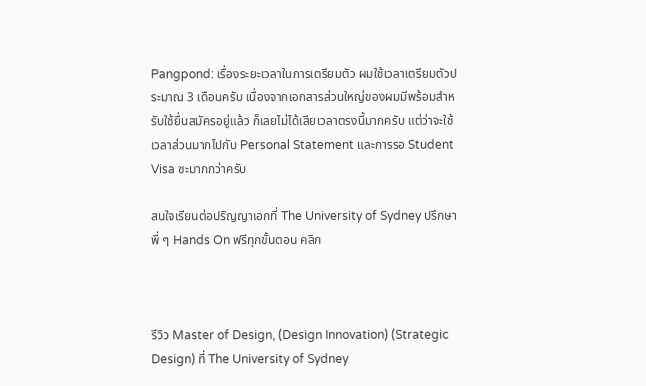Pangpond: เรื่องระยะเวลาในการเตรียมตัว ผมใช้เวลาเตรียมตัวประมาณ 3 เดือนครับ เนื่องจากเอกสารส่วนใหญ่ของผมมีพร้อมสำหรับใช้ยื่นสมัครอยู่แล้ว ก็เลยไม่ได้เสียเวลาตรงนี้มากครับ แต่ว่าจะใช้เวลาส่วนมากไปกับ Personal Statement และการรอ Student Visa ซะมากกว่าครับ

สนใจเรียนต่อปริญญาเอกที่ The University of Sydney ปรึกษาพี่ ๆ Hands On ฟรีทุกขั้นตอน คลิก



รีวิว Master of Design, (Design Innovation) (Strategic Design) ที่ The University of Sydney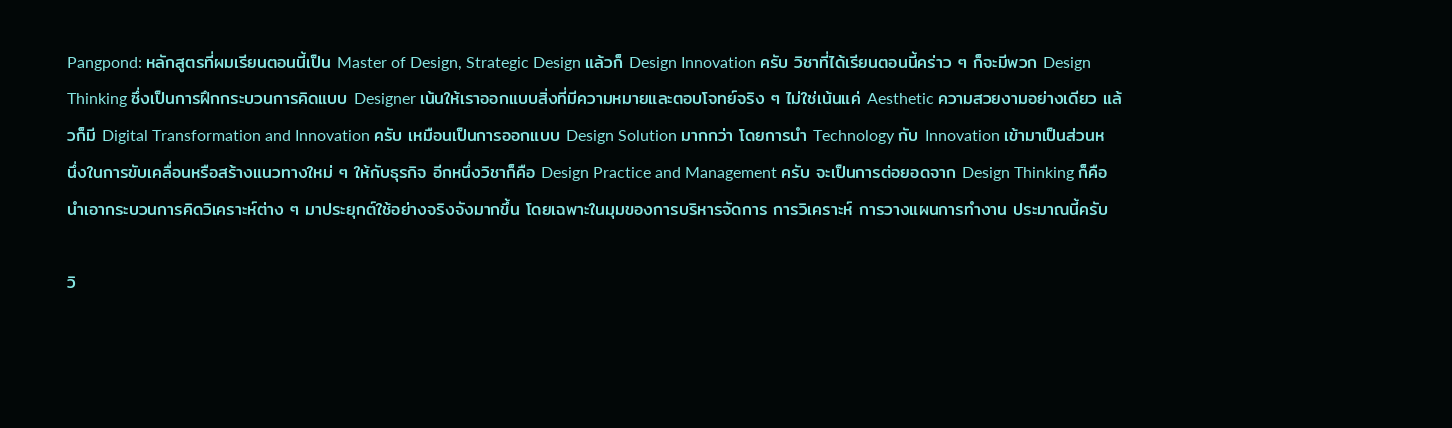Pangpond: หลักสูตรที่ผมเรียนตอนนี้เป็น Master of Design, Strategic Design แล้วก็ Design Innovation ครับ วิชาที่ได้เรียนตอนนี้คร่าว ๆ ก็จะมีพวก Design Thinking ซึ่งเป็นการฝึกกระบวนการคิดแบบ Designer เน้นให้เราออกแบบสิ่งที่มีความหมายและตอบโจทย์จริง ๆ ไม่ใช่เน้นแค่ Aesthetic ความสวยงามอย่างเดียว แล้วก็มี Digital Transformation and Innovation ครับ เหมือนเป็นการออกแบบ Design Solution มากกว่า โดยการนำ Technology กับ Innovation เข้ามาเป็นส่วนหนึ่งในการขับเคลื่อนหรือสร้างแนวทางใหม่ ๆ ให้กับธุรกิจ อีกหนึ่งวิชาก็คือ Design Practice and Management ครับ จะเป็นการต่อยอดจาก Design Thinking ก็คือนำเอากระบวนการคิดวิเคราะห์ต่าง ๆ มาประยุกต์ใช้อย่างจริงจังมากขึ้น โดยเฉพาะในมุมของการบริหารจัดการ การวิเคราะห์ การวางแผนการทำงาน ประมาณนี้ครับ

วิ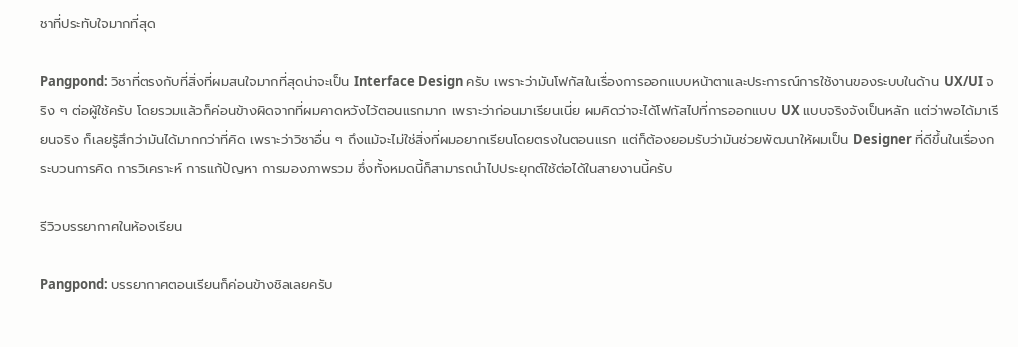ชาที่ประทับใจมากที่สุด

Pangpond: วิชาที่ตรงกับที่สิ่งที่ผมสนใจมากที่สุดน่าจะเป็น Interface Design ครับ เพราะว่ามันโฟกัสในเรื่องการออกแบบหน้าตาและประการณ์การใช้งานของระบบในด้าน UX/UI จริง ๆ ต่อผู้ใช้ครับ โดยรวมแล้วก็ค่อนข้างผิดจากที่ผมคาดหวังไว้ตอนแรกมาก เพราะว่าก่อนมาเรียนเนี่ย ผมคิดว่าจะได้โฟกัสไปที่การออกแบบ UX แบบจริงจังเป็นหลัก แต่ว่าพอได้มาเรียนจริง ก็เลยรู้สึกว่ามันได้มากกว่าที่คิด เพราะว่าวิชาอื่น ๆ ถึงแม้จะไม่ใช่สิ่งที่ผมอยากเรียนโดยตรงในตอนแรก แต่ก็ต้องยอมรับว่ามันช่วยพัฒนาให้ผมเป็น Designer ที่ดีขึ้นในเรื่องกระบวนการคิด การวิเคราะห์ การแก้ปัญหา การมองภาพรวม ซึ่งทั้งหมดนี้ก็สามารถนำไปประยุกต์ใช้ต่อได้ในสายงานนี้ครับ

รีวิวบรรยากาศในห้องเรียน

Pangpond: บรรยากาศตอนเรียนก็ค่อนข้างชิลเลยครับ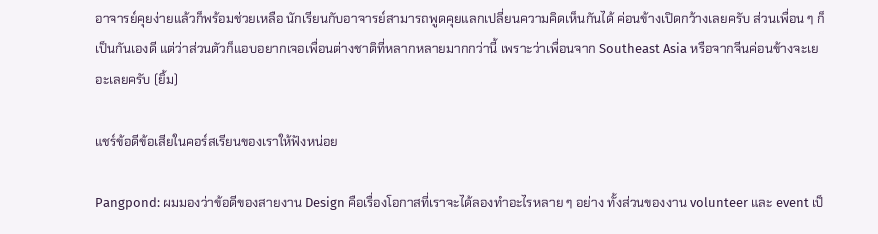อาจารย์คุยง่ายแล้วก็พร้อมช่วยเหลือ นักเรียนกับอาจารย์สามารถพูดคุยแลกเปลี่ยนความคิดเห็นกันได้ ค่อนข้างเปิดกว้างเลยครับ ส่วนเพื่อน ๆ ก็เป็นกันเองดี แต่ว่าส่วนตัวก็แอบอยากเจอเพื่อนต่างชาติที่หลากหลายมากกว่านี้ เพราะว่าเพื่อนจาก Southeast Asia หรือจากจีนค่อนข้างจะเยอะเลยครับ (ยิ้ม)

แชร์ข้อดีข้อเสียในคอร์สเรียนของเราให้ฟังหน่อย

Pangpond: ผมมองว่าข้อดีของสายงาน Design คือเรื่องโอกาสที่เราจะได้ลองทำอะไรหลาย ๆ อย่าง ทั้งส่วนของงาน volunteer และ event เป็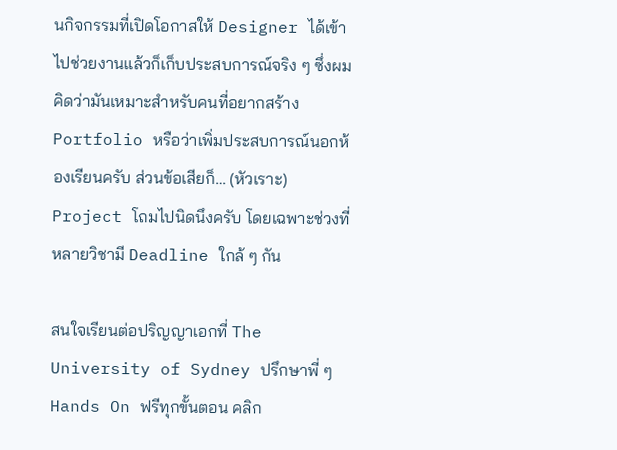นกิจกรรมที่เปิดโอกาสให้ Designer ได้เข้าไปช่วยงานแล้วก็เก็บประสบการณ์จริง ๆ ซึ่งผมคิดว่ามันเหมาะสำหรับคนที่อยากสร้าง Portfolio หรือว่าเพิ่มประสบการณ์นอกห้องเรียนครับ ส่วนข้อเสียก็… (หัวเราะ) Project โถมไปนิดนึงครับ โดยเฉพาะช่วงที่หลายวิชามี Deadline ใกล้ ๆ กัน

สนใจเรียนต่อปริญญาเอกที่ The University of Sydney ปรึกษาพี่ ๆ Hands On ฟรีทุกขั้นตอน คลิก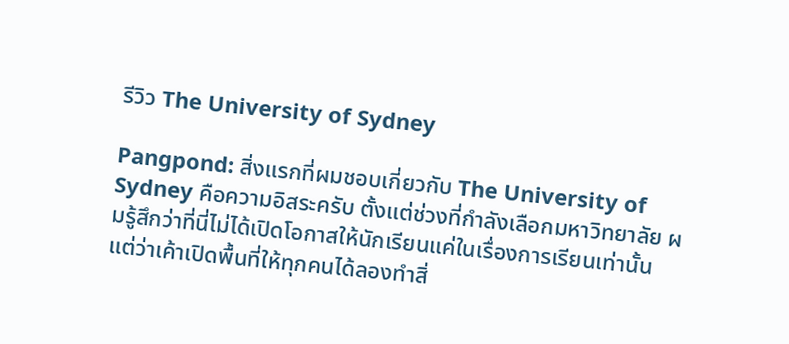รีวิว The University of Sydney

Pangpond: สิ่งแรกที่ผมชอบเกี่ยวกับ The University of Sydney คือความอิสระครับ ตั้งแต่ช่วงที่กำลังเลือกมหาวิทยาลัย ผมรู้สึกว่าที่นี่ไม่ได้เปิดโอกาสให้นักเรียนแค่ในเรื่องการเรียนเท่านั้น แต่ว่าเค้าเปิดพื้นที่ให้ทุกคนได้ลองทำสิ่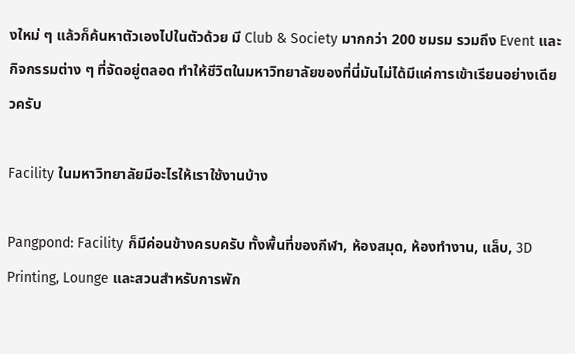งใหม่ ๆ แล้วก็ค้นหาตัวเองไปในตัวด้วย มี Club & Society มากกว่า 200 ชมรม รวมถึง Event และกิจกรรมต่าง ๆ ที่จัดอยู่ตลอด ทำให้ชีวิตในมหาวิทยาลัยของที่นี่มันไม่ได้มีแค่การเข้าเรียนอย่างเดียวครับ

Facility ในมหาวิทยาลัยมีอะไรให้เราใช้งานบ้าง

Pangpond: Facility ก็มีค่อนข้างครบครับ ทั้งพื้นที่ของกีฬา, ห้องสมุด, ห้องทำงาน, แล็บ, 3D Printing, Lounge และสวนสำหรับการพัก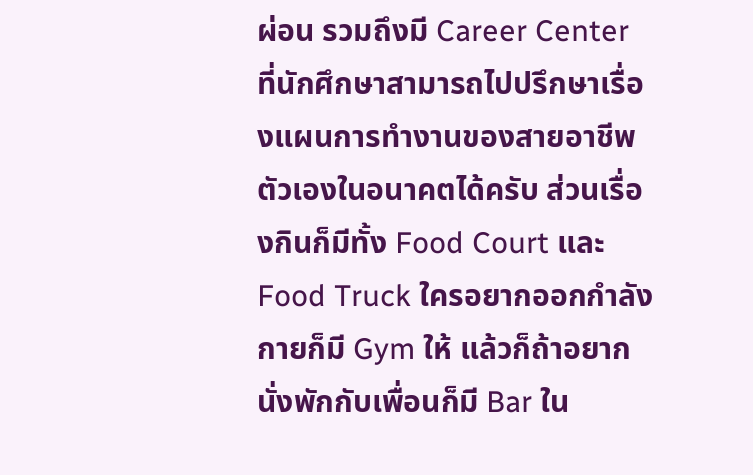ผ่อน รวมถึงมี Career Center ที่นักศึกษาสามารถไปปรึกษาเรื่องแผนการทำงานของสายอาชีพตัวเองในอนาคตได้ครับ ส่วนเรื่องกินก็มีทั้ง Food Court และ Food Truck ใครอยากออกกำลังกายก็มี Gym ให้ แล้วก็ถ้าอยากนั่งพักกับเพื่อนก็มี Bar ใน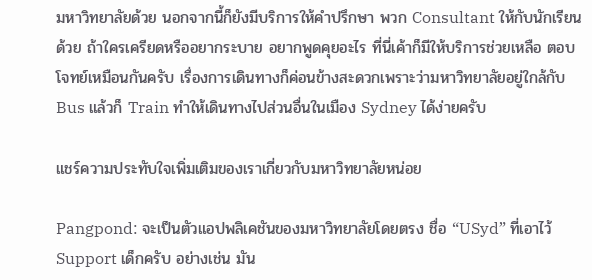มหาวิทยาลัยด้วย นอกจากนี้ก็ยังมีบริการให้คำปรึกษา พวก Consultant ให้กับนักเรียนด้วย ถ้าใครเครียดหรืออยากระบาย อยากพูดคุยอะไร ที่นี่เค้าก็มีให้บริการช่วยเหลือ ตอบโจทย์เหมือนกันครับ เรื่องการเดินทางก็ค่อนข้างสะดวกเพราะว่ามหาวิทยาลัยอยู่ใกล้กับ Bus แล้วก็ Train ทำให้เดินทางไปส่วนอื่นในเมือง Sydney ได้ง่ายครับ

แชร์ความประทับใจเพิ่มเติมของเราเกี่ยวกับมหาวิทยาลัยหน่อย

Pangpond: จะเป็นตัวแอปพลิเคชันของมหาวิทยาลัยโดยตรง ชื่อ “USyd” ที่เอาไว้ Support เด็กครับ อย่างเช่น มัน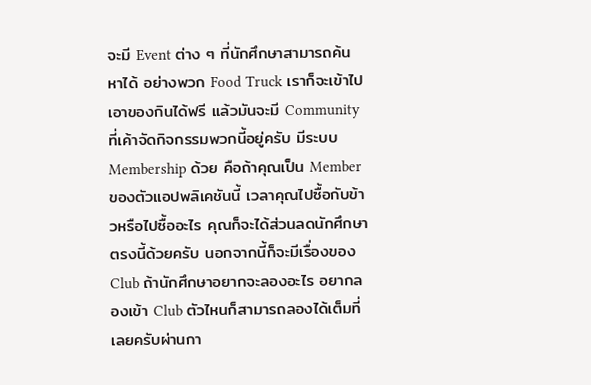จะมี Event ต่าง ๆ ที่นักศึกษาสามารถค้นหาได้ อย่างพวก Food Truck เราก็จะเข้าไปเอาของกินได้ฟรี แล้วมันจะมี Community ที่เค้าจัดกิจกรรมพวกนี้อยู่ครับ มีระบบ Membership ด้วย คือถ้าคุณเป็น Member ของตัวแอปพลิเคชันนี้ เวลาคุณไปซื้อกับข้าวหรือไปซื้ออะไร คุณก็จะได้ส่วนลดนักศึกษาตรงนี้ด้วยครับ นอกจากนี้ก็จะมีเรื่องของ Club ถ้านักศึกษาอยากจะลองอะไร อยากลองเข้า Club ตัวไหนก็สามารถลองได้เต็มที่เลยครับผ่านกา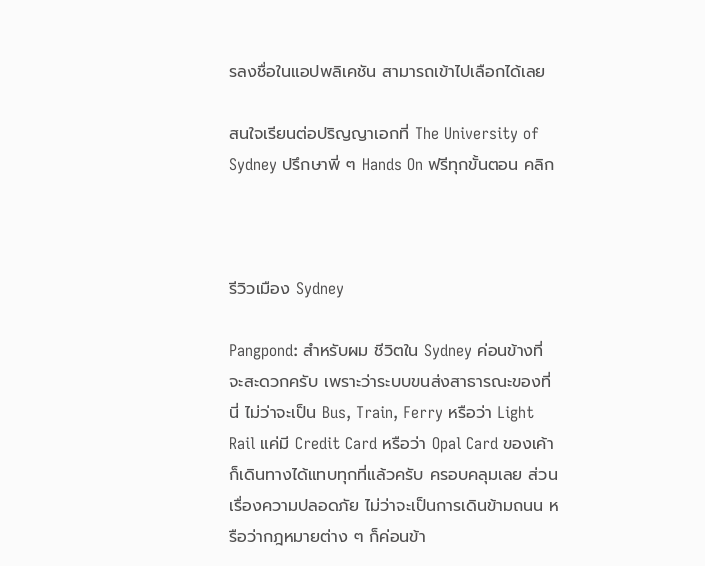รลงชื่อในแอปพลิเคชัน สามารถเข้าไปเลือกได้เลย

สนใจเรียนต่อปริญญาเอกที่ The University of Sydney ปรึกษาพี่ ๆ Hands On ฟรีทุกขั้นตอน คลิก



รีวิวเมือง Sydney

Pangpond: สำหรับผม ชีวิตใน Sydney ค่อนข้างที่จะสะดวกครับ เพราะว่าระบบขนส่งสาธารณะของที่นี่ ไม่ว่าจะเป็น Bus, Train, Ferry หรือว่า Light Rail แค่มี Credit Card หรือว่า Opal Card ของเค้าก็เดินทางได้แทบทุกที่แล้วครับ ครอบคลุมเลย ส่วนเรื่องความปลอดภัย ไม่ว่าจะเป็นการเดินข้ามถนน หรือว่ากฎหมายต่าง ๆ ก็ค่อนข้า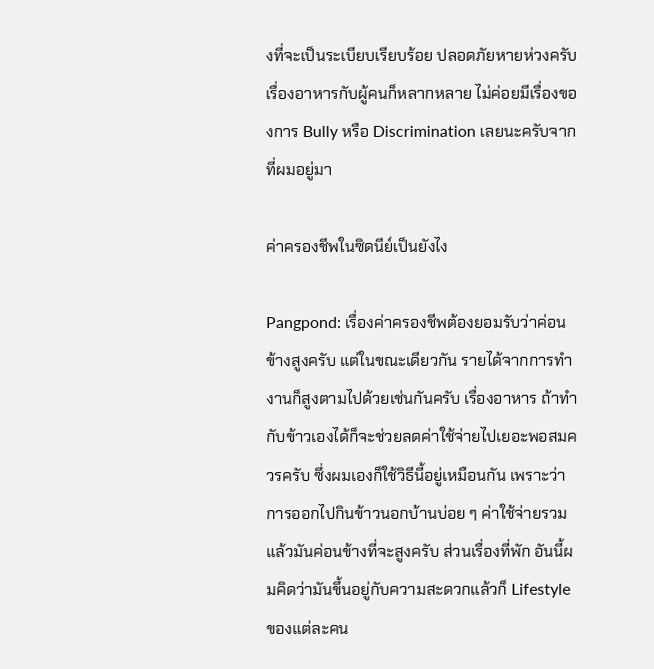งที่จะเป็นระเบียบเรียบร้อย ปลอดภัยหายห่วงครับ เรื่องอาหารกับผู้คนก็หลากหลาย ไม่ค่อยมีเรื่องของการ Bully หรือ Discrimination เลยนะครับจากที่ผมอยู่มา

ค่าครองชีพในซิดนีย์เป็นยังไง

Pangpond: เรื่องค่าครองชีพต้องยอมรับว่าค่อนข้างสูงครับ แต่ในขณะเดียวกัน รายได้จากการทำงานก็สูงตามไปด้วยเช่นกันครับ เรื่องอาหาร ถ้าทำกับข้าวเองได้ก็จะช่วยลดค่าใช้จ่ายไปเยอะพอสมควรครับ ซึ่งผมเองก็ใช้วิธีนี้อยู่เหมือนกัน เพราะว่าการออกไปกินข้าวนอกบ้านบ่อย ๆ ค่าใช้จ่ายรวมแล้วมันค่อนข้างที่จะสูงครับ ส่วนเรื่องที่พัก อันนี้ผมคิดว่ามันขึ้นอยู่กับความสะดวกแล้วก็ Lifestyle ของแต่ละคน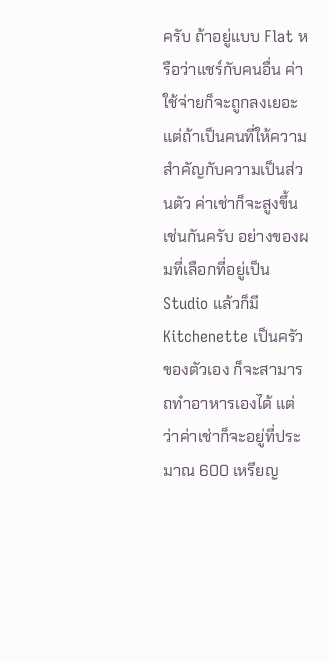ครับ ถ้าอยู่แบบ Flat หรือว่าแชร์กับคนอื่น ค่าใช้จ่ายก็จะถูกลงเยอะ แต่ถ้าเป็นคนที่ให้ความสำคัญกับความเป็นส่วนตัว ค่าเช่าก็จะสูงขึ้นเช่นกันครับ อย่างของผมที่เลือกที่อยู่เป็น Studio แล้วก็มี Kitchenette เป็นครัวของตัวเอง ก็จะสามารถทำอาหารเองได้ แต่ว่าค่าเช่าก็จะอยู่ที่ประมาณ 600 เหรียญ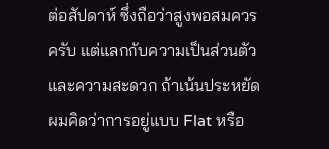ต่อสัปดาห์ ซึ่งถือว่าสูงพอสมควรครับ แต่แลกกับความเป็นส่วนตัวและความสะดวก ถ้าเน้นประหยัด ผมคิดว่าการอยู่แบบ Flat หรือ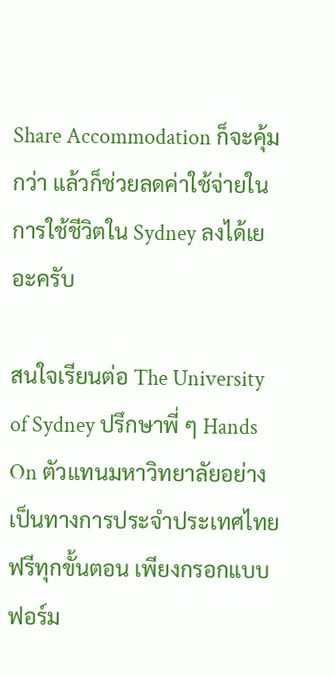Share Accommodation ก็จะคุ้มกว่า แล้วก็ช่วยลดค่าใช้จ่ายในการใช้ชีวิตใน Sydney ลงได้เยอะครับ

สนใจเรียนต่อ The University of Sydney ปรึกษาพี่ ๆ Hands On ตัวแทนมหาวิทยาลัยอย่างเป็นทางการประจำประเทศไทย ฟรีทุกขั้นตอน เพียงกรอกแบบฟอร์ม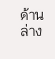ด้านล่าง